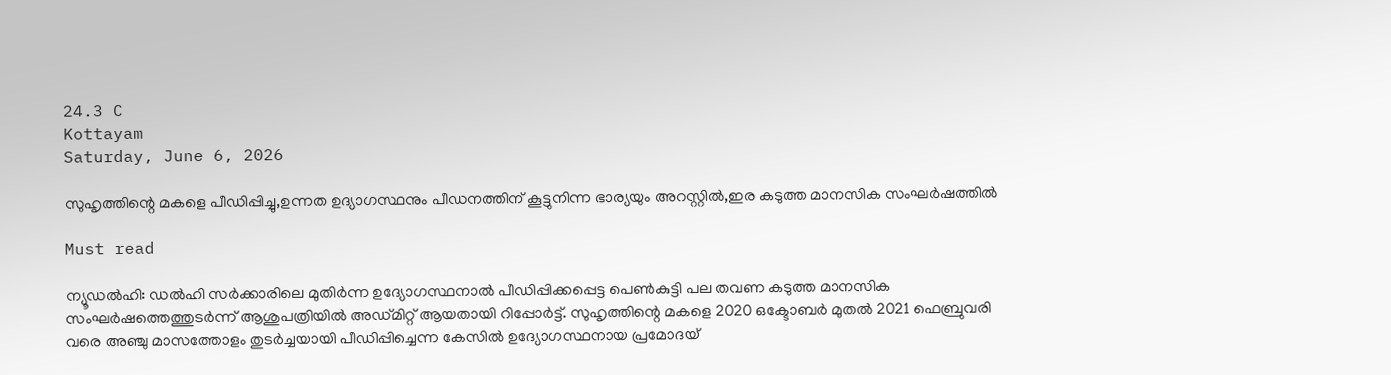24.3 C
Kottayam
Saturday, June 6, 2026

സുഹൃത്തിന്റെ മകളെ പീഡിപ്പിച്ചു,ഉന്നത ഉദ്യാഗസ്ഥനും പീഡനത്തിന് കൂട്ടുനിന്ന ഭാര്യയും അറസ്റ്റില്‍,ഇര കടുത്ത മാനസിക സംഘര്‍ഷത്തില്‍

Must read

ന്യൂഡൽഹി: ഡൽഹി സർക്കാരിലെ മുതിർന്ന ഉദ്യോഗസ്ഥനാൽ പീഡിപ്പിക്കപ്പെട്ട പെൺകുട്ടി പല തവണ കടുത്ത മാനസിക സംഘർഷത്തെത്തുടർന്ന് ആശുപത്രിയിൽ അഡ്മിറ്റ് ആയതായി റിപ്പോർട്ട്. സുഹൃത്തിന്റെ മകളെ 2020 ഒക്ടോബർ മുതൽ 2021 ഫെബ്രുവരി വരെ അഞ്ചു മാസത്തോളം തുടർച്ചയായി പീഡിപ്പിച്ചെന്ന കേസിൽ ഉദ്യോഗസ്ഥനായ പ്രമോദയ്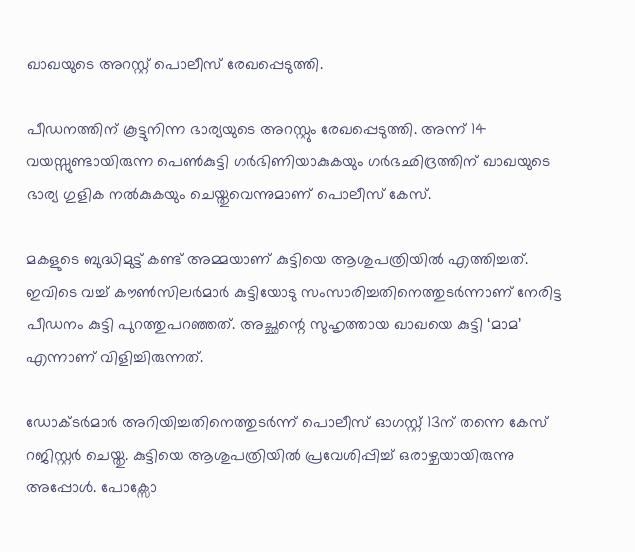ഖാഖയുടെ അറസ്റ്റ് പൊലീസ് രേഖപ്പെടുത്തി.

പീഡനത്തിന് കൂട്ടുനിന്ന ഭാര്യയുടെ അറസ്റ്റും രേഖപ്പെടുത്തി. അന്ന് 14 വയസ്സുണ്ടായിരുന്ന പെൺകുട്ടി ഗർഭിണിയാകുകയും ഗർഭഛിദ്രത്തിന് ഖാഖയുടെ ഭാര്യ ഗുളിക നൽകുകയും ചെയ്തുവെന്നുമാണ് പൊലീസ് കേസ്.

മകളുടെ ബുദ്ധിമുട്ട് കണ്ട് അമ്മയാണ് കുട്ടിയെ ആശുപത്രിയിൽ എത്തിച്ചത്. ഇവിടെ വച്ച് കൗൺസിലർമാർ കുട്ടിയോടു സംസാരിച്ചതിനെത്തുടർന്നാണ് നേരിട്ട പീഡനം കുട്ടി പുറത്തുപറഞ്ഞത്. അച്ഛന്റെ സുഹൃത്തായ ഖാഖയെ കുട്ടി ‘മാമ’ എന്നാണ് വിളിച്ചിരുന്നത്.

ഡോക്ടർമാർ അറിയിച്ചതിനെത്തുടർന്ന് പൊലീസ് ഓഗസ്റ്റ് 13ന് തന്നെ കേസ് റജിസ്റ്റർ ചെയ്തു. കുട്ടിയെ ആശുപത്രിയിൽ പ്രവേശിപ്പിച്ച് ഒരാഴ്ചയായിരുന്നു അപ്പോൾ. പോക്സോ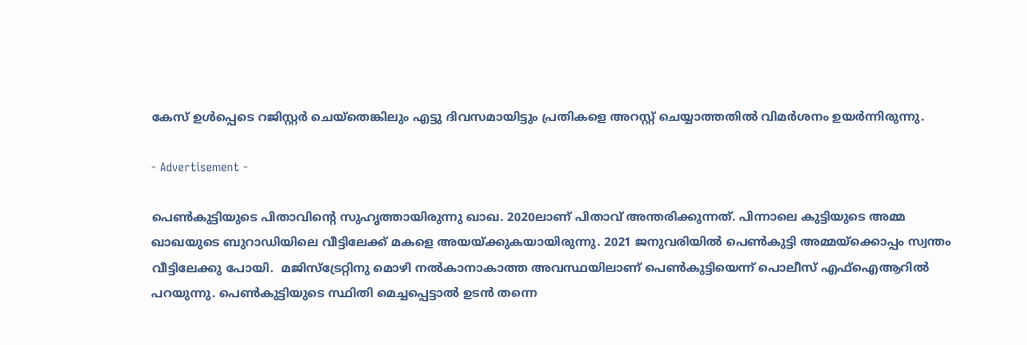കേസ് ഉൾപ്പെടെ റജിസ്റ്റർ ചെയ്തെങ്കിലും എട്ടു ദിവസമായിട്ടും പ്രതികളെ അറസ്റ്റ് ചെയ്യാത്തതിൽ വിമർശനം ഉയർന്നിരുന്നു.

- Advertisement -

പെൺകുട്ടിയുടെ പിതാവിന്റെ സുഹൃത്തായിരുന്നു ഖാഖ. 2020ലാണ് പിതാവ് അന്തരിക്കുന്നത്. പിന്നാലെ കുട്ടിയുടെ അമ്മ ഖാഖയുടെ ബുറാഡിയിലെ വീട്ടിലേക്ക് മകളെ അയയ്ക്കുകയായിരുന്നു. 2021 ജനുവരിയിൽ പെൺകുട്ടി അമ്മയ്ക്കൊപ്പം സ്വന്തം വീട്ടിലേക്കു പോയി.  മജിസ്ട്രേറ്റിനു മൊഴി നൽകാനാകാത്ത അവസ്ഥയിലാണ് പെൺകുട്ടിയെന്ന് പൊലീസ് എഫ്ഐആറിൽ പറയുന്നു. പെൺകുട്ടിയുടെ സ്ഥിതി മെച്ചപ്പെട്ടാൽ ഉടൻ തന്നെ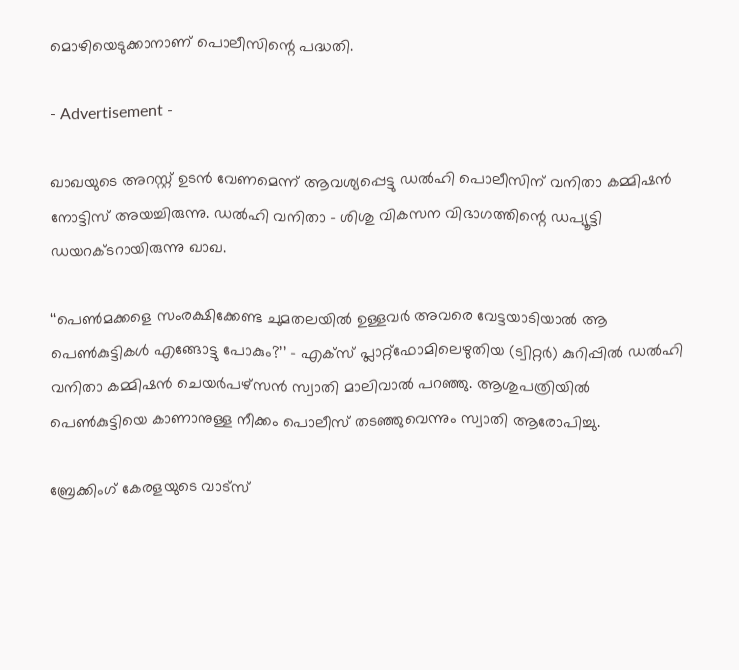മൊഴിയെടുക്കാനാണ് പൊലീസിന്റെ പദ്ധതി.

- Advertisement -

ഖാഖയുടെ അറസ്റ്റ് ഉടൻ വേണമെന്ന് ആവശ്യപ്പെട്ടു ഡൽഹി പൊലീസിന് വനിതാ കമ്മിഷൻ നോട്ടിസ് അയച്ചിരുന്നു. ഡൽഹി വനിതാ – ശിശു വികസന വിഭാഗത്തിന്റെ ഡപ്യൂട്ടി ഡയറക്ടറായിരുന്നു ഖാഖ.

‘‘പെൺമക്കളെ സംരക്ഷിക്കേണ്ട ചുമതലയിൽ ഉള്ളവർ അവരെ വേട്ടയാടിയാൽ ആ പെൺകുട്ടികൾ എങ്ങോട്ടു പോകും?’’ – എക്സ് പ്ലാറ്റ്ഫോമിലെഴുതിയ (ട്വിറ്റർ) കുറിപ്പിൽ ഡൽഹി വനിതാ കമ്മിഷൻ ചെയർപഴ്സൻ സ്വാതി മാലിവാൽ പറഞ്ഞു. ആശുപത്രിയിൽ പെൺകുട്ടിയെ കാണാനുള്ള നീക്കം പൊലീസ് തടഞ്ഞുവെന്നും സ്വാതി ആരോപിച്ചു.

ബ്രേക്കിംഗ് കേരളയുടെ വാട്സ്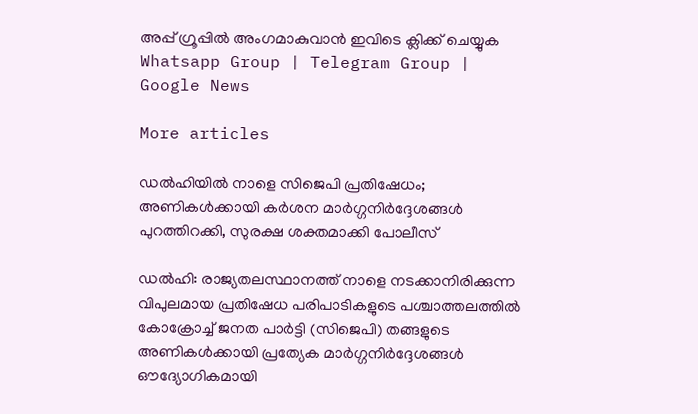അപ്പ് ഗ്രൂപ്പിൽ അംഗമാകുവാൻ ഇവിടെ ക്ലിക്ക് ചെയ്യുക Whatsapp Group | Telegram Group | Google News

More articles

ഡൽഹിയിൽ നാളെ സിജെപി പ്രതിഷേധം; അണികൾക്കായി കർശന മാർഗ്ഗനിർദ്ദേശങ്ങൾ പുറത്തിറക്കി, സുരക്ഷ ശക്തമാക്കി പോലീസ്

ഡൽഹി: രാജ്യതലസ്ഥാനത്ത് നാളെ നടക്കാനിരിക്കുന്ന വിപുലമായ പ്രതിഷേധ പരിപാടികളുടെ പശ്ചാത്തലത്തിൽ കോക്രോച്ച് ജനത പാർട്ടി (സിജെപി) തങ്ങളുടെ അണികൾക്കായി പ്രത്യേക മാർഗ്ഗനിർദ്ദേശങ്ങൾ ഔദ്യോഗികമായി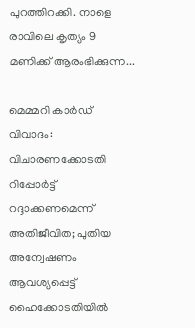പുറത്തിറക്കി. നാളെ രാവിലെ കൃത്യം 9 മണിക്ക് ആരംഭിക്കുന്ന...

മെമ്മറി കാർഡ് വിവാദം: വിചാരണക്കോടതി റിപ്പോർട്ട് റദ്ദാക്കണമെന്ന് അതിജീവിത; പുതിയ അന്വേഷണം ആവശ്യപ്പെട്ട് ഹൈക്കോടതിയിൽ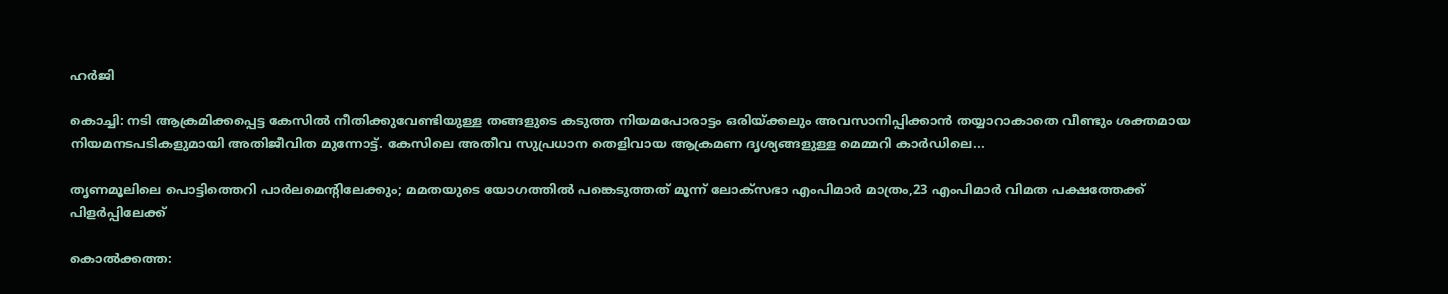ഹർജി

കൊച്ചി: നടി ആക്രമിക്കപ്പെട്ട കേസിൽ നീതിക്കുവേണ്ടിയുള്ള തങ്ങളുടെ കടുത്ത നിയമപോരാട്ടം ഒരിയ്ക്കലും അവസാനിപ്പിക്കാൻ തയ്യാറാകാതെ വീണ്ടും ശക്തമായ നിയമനടപടികളുമായി അതിജീവിത മുന്നോട്ട്. കേസിലെ അതീവ സുപ്രധാന തെളിവായ ആക്രമണ ദൃശ്യങ്ങളുള്ള മെമ്മറി കാർഡിലെ...

തൃണമൂലിലെ പൊട്ടിത്തെറി പാർലമെന്റിലേക്കും; മമതയുടെ യോഗത്തിൽ പങ്കെടുത്തത് മൂന്ന് ലോക്‌സഭാ എംപിമാർ മാത്രം,23 എംപിമാർ വിമത പക്ഷത്തേക്ക് പിളർപ്പിലേക്ക്

കൊൽക്കത്ത: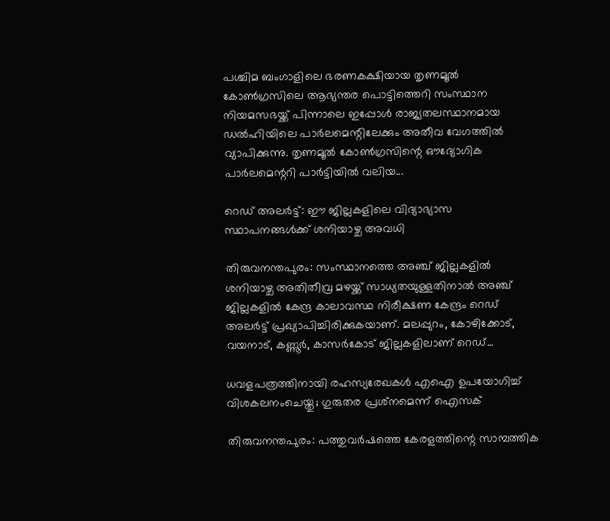പശ്ചിമ ബംഗാളിലെ ഭരണകക്ഷിയായ തൃണമൂൽ കോൺഗ്രസിലെ ആഭ്യന്തര പൊട്ടിത്തെറി സംസ്ഥാന നിയമസഭയ്ക്ക് പിന്നാലെ ഇപ്പോൾ രാജ്യതലസ്ഥാനമായ ഡൽഹിയിലെ പാർലമെന്റിലേക്കും അതീവ വേഗത്തിൽ വ്യാപിക്കുന്നു. തൃണമൂൽ കോൺഗ്രസിന്റെ ഔദ്യോഗിക പാർലമെന്ററി പാർട്ടിയിൽ വലിയ...

റെഡ് അലർട്ട്: ഈ ജില്ലകളിലെ വിദ്യാഭ്യാസ സ്ഥാപനങ്ങൾക്ക് ശനിയാഴ്ച അവധി

തിരുവനന്തപുരം: സംസ്ഥാനത്തെ അഞ്ച് ജില്ലകളിൽ ശനിയാഴ്ച അതിതീവ്ര മഴയ്ക്ക് സാധ്യതയുള്ളതിനാൽ അഞ്ച് ജില്ലകളിൽ കേന്ദ്ര കാലാവസ്ഥ നിരീക്ഷണ കേന്ദ്രം റെഡ് അലർട്ട് പ്രഖ്യാപിച്ചിരിക്കുകയാണ്. മലപ്പുറം, കോഴിക്കോട്, വയനാട്, കണ്ണൂർ, കാസർകോട് ജില്ലകളിലാണ് റെഡ്...

ധവളപത്രത്തിനായി രഹസ്യരേഖകൾ എഐ ഉപയോഗിച്ച് വിശകലനംചെയ്തു; ഗുരുതര പ്രശ്‌നമെന്ന് ഐസക്

തിരുവനന്തപുരം: പത്തുവർഷത്തെ കേരളത്തിന്റെ സാമ്പത്തിക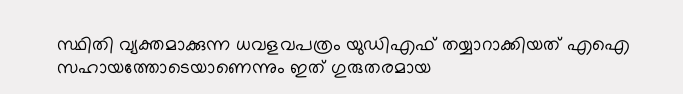സ്ഥിതി വ്യക്തമാക്കുന്ന ധവളവപത്രം യുഡിഎഫ് തയ്യാറാക്കിയത് എഐ സഹായത്തോടെയാണെന്നും ഇത് ഗുരുതരമായ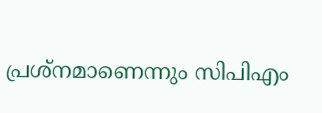പ്രശ്‌നമാണെന്നും സിപിഎം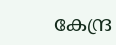കേന്ദ്ര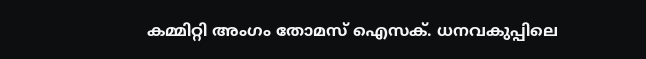കമ്മിറ്റി അംഗം തോമസ് ഐസക്. ധനവകുപ്പിലെ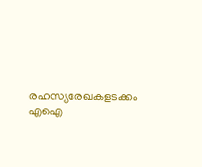രഹസ്യരേഖകളടക്കം എഐ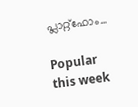പ്ലാറ്റ്‌ഫോം...

Popular this week